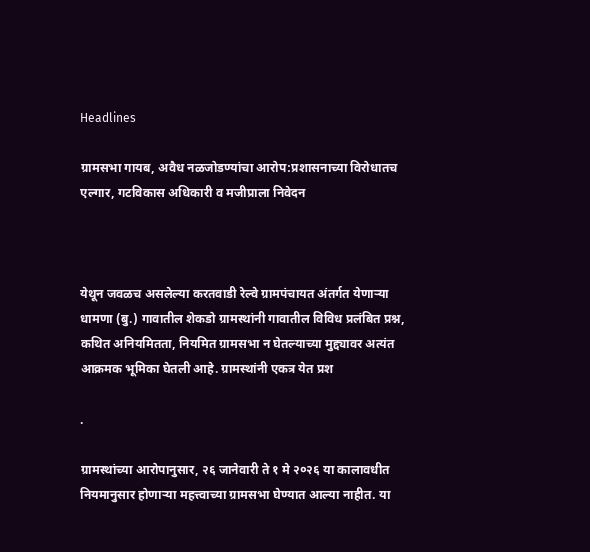Headlines

ग्रामसभा गायब, अवैध नळजोडण्यांचा आरोप:प्रशासनाच्या विरोधातच एल्गार, गटविकास अधिकारी व मजीप्राला निवेदन



येथून जवळच असलेल्या करतवाडी रेल्वे ग्रामपंचायत अंतर्गत येणाऱ्या धामणा (बु.) गावातील शेकडो ग्रामस्थांनी गावातील विविध प्रलंबित प्रश्न, कथित अनियमितता, नियमित ग्रामसभा न घेतल्याच्या मुद्द्यावर अत्यंत आक्रमक भूमिका घेतली आहे. ग्रामस्थांनी एकत्र येत प्रश

.

ग्रामस्थांच्या आरोपानुसार, २६ जानेवारी ते १ मे २०२६ या कालावधीत नियमानुसार होणाऱ्या महत्त्वाच्या ग्रामसभा घेण्यात आल्या नाहीत. या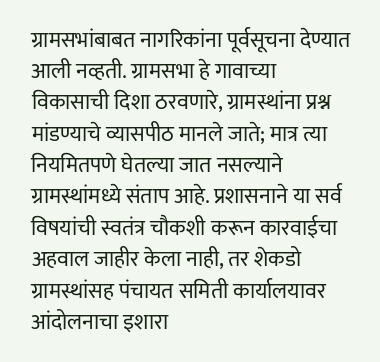ग्रामसभांबाबत नागरिकांना पूर्वसूचना देण्यात आली नव्हती. ग्रामसभा हे गावाच्या विकासाची दिशा ठरवणारे, ग्रामस्थांना प्रश्न मांडण्याचे व्यासपीठ मानले जाते; मात्र त्या नियमितपणे घेतल्या जात नसल्याने ग्रामस्थांमध्ये संताप आहे. प्रशासनाने या सर्व विषयांची स्वतंत्र चौकशी करून कारवाईचा अहवाल जाहीर केला नाही, तर शेकडो ग्रामस्थांसह पंचायत समिती कार्यालयावर आंदोलनाचा इशारा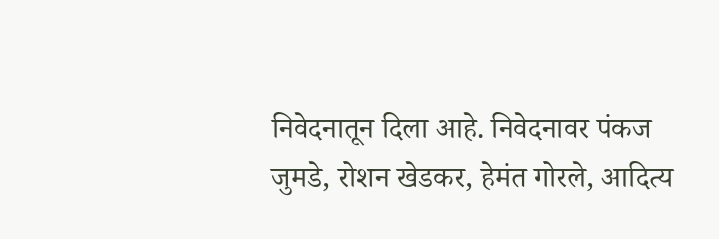निवेदनातून दिला आहे. निवेदनावर पंकज जुमडे, रोशन खेडकर, हेमंत गोरले, आदित्य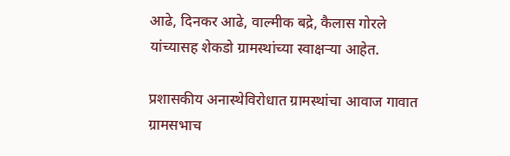आढे, दिनकर आढे, वाल्मीक बद्रे, कैलास गोरले यांच्यासह शेकडो ग्रामस्थांच्या स्वाक्षऱ्या आहेत.

प्रशासकीय अनास्थेविरोधात ग्रामस्थांचा आवाज गावात ग्रामसभाच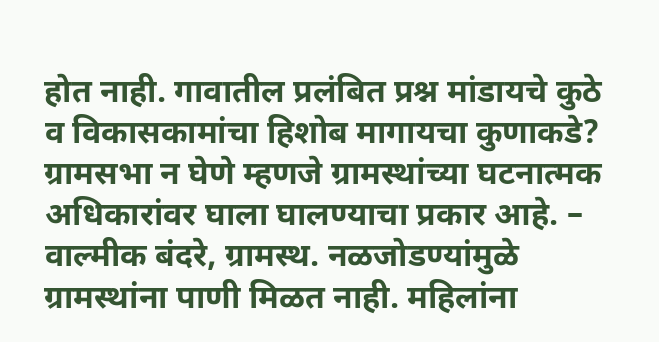होत नाही. गावातील प्रलंबित प्रश्न मांडायचे कुठे व विकासकामांचा हिशोब मागायचा कुणाकडे? ग्रामसभा न घेणे म्हणजे ग्रामस्थांच्या घटनात्मक अधिकारांवर घाला घालण्याचा प्रकार आहे. – वाल्मीक बंदरे, ग्रामस्थ. नळजोडण्यांमुळे ग्रामस्थांना पाणी मिळत नाही. महिलांना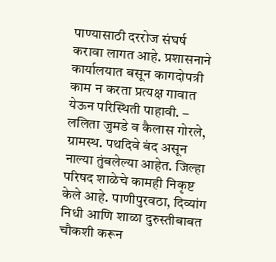पाण्यासाठी दररोज संघर्ष करावा लागत आहे. प्रशासनाने कार्यालयात बसून कागदोपत्री काम न करता प्रत्यक्ष गावात येऊन परिस्थिती पाहावी. – ललिता जुमडे व कैलास गोरले, ग्रामस्थ. पथदिवे बंद असून नाल्या तुंबलेल्या आहेत. जिल्हा परिषद शाळेचे कामही निकृष्ट केले आहे. पाणीपुरवठा, दिव्यांग निधी आणि शाळा दुरुस्तीबाबत चौकशी करून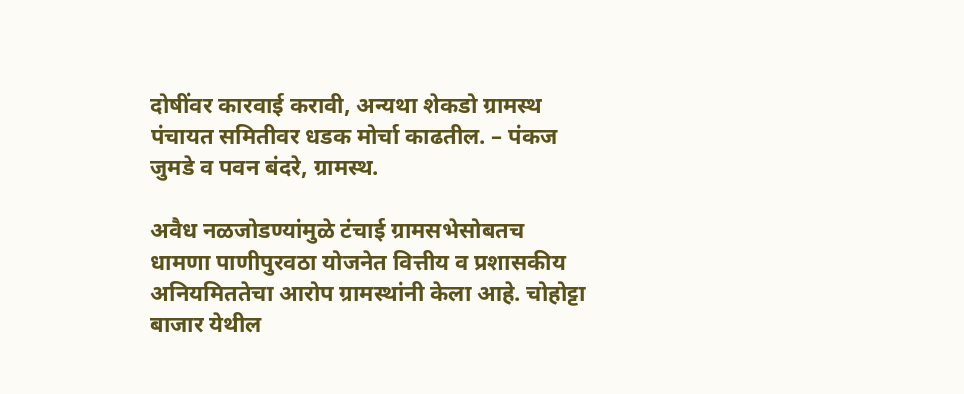दोषींवर कारवाई करावी, अन्यथा शेकडो ग्रामस्थ पंचायत समितीवर धडक मोर्चा काढतील. – पंकज जुमडे व पवन बंदरे, ग्रामस्थ.

अवैध नळजोडण्यांमुळे टंचाई ग्रामसभेसोबतच धामणा पाणीपुरवठा योजनेत वित्तीय व प्रशासकीय अनियमिततेचा आरोप ग्रामस्थांनी केला आहे. चोहोट्टा बाजार येथील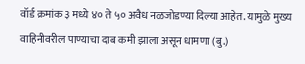वॉर्ड क्रमांक ३ मध्ये ४० ते ५० अवैध नळजोडण्या दिल्या आहेत. यामुळे मुख्य वाहिनीवरील पाण्याचा दाब कमी झाला असून धामणा (बु.)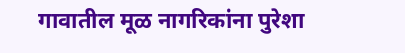गावातील मूळ नागरिकांना पुरेशा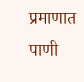प्रमाणात पाणी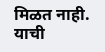मिळत नाही. याची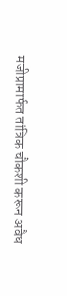मजीप्रामार्फत तांत्रिक चौकशी करून अवैध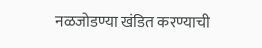नळजोडण्या खंडित करण्याची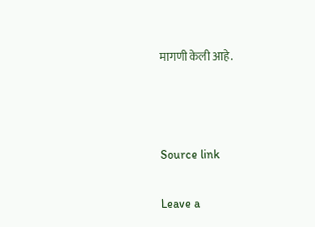मागणी केली आहे.



Source link

Leave a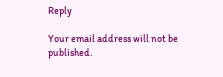Reply

Your email address will not be published.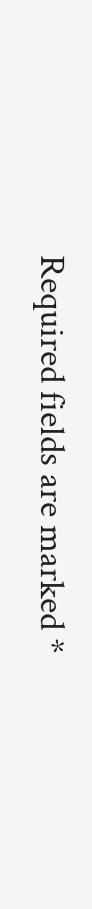Required fields are marked *